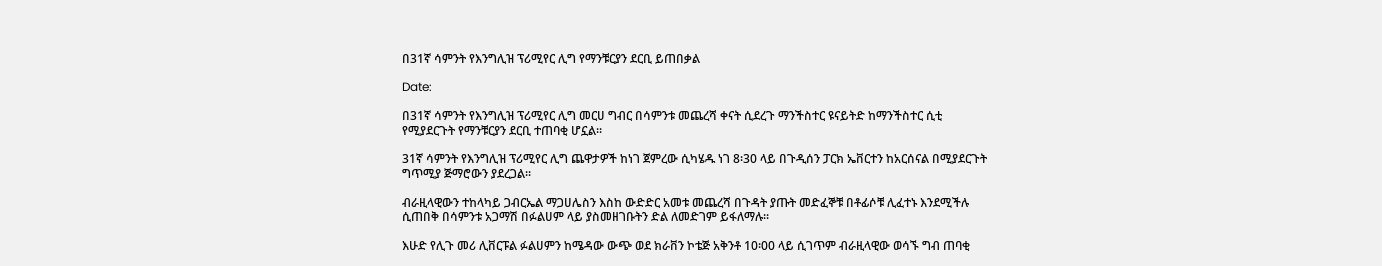በ31ኛ ሳምንት የእንግሊዝ ፕሪሚየር ሊግ የማንቹርያን ደርቢ ይጠበቃል

Date:

በ31ኛ ሳምንት የእንግሊዝ ፕሪሚየር ሊግ መርሀ ግብር በሳምንቱ መጨረሻ ቀናት ሲደረጉ ማንችስተር ዩናይትድ ከማንችስተር ሲቲ የሚያደርጉት የማንቹርያን ደርቢ ተጠባቂ ሆኗል፡፡

31ኛ ሳምንት የእንግሊዝ ፕሪሚየር ሊግ ጨዋታዎች ከነገ ጀምረው ሲካሄዱ ነገ 8፡30 ላይ በጉዲሰን ፓርክ ኤቨርተን ከአርሰናል በሚያደርጉት ግጥሚያ ጅማሮውን ያደረጋል፡፡

ብራዚላዊውን ተከላካይ ጋብርኤል ማጋሀሌስን እስከ ውድድር አመቱ መጨረሻ በጉዳት ያጡት መድፈኞቹ በቶፊሶቹ ሊፈተኑ እንደሚችሉ ሲጠበቅ በሳምንቱ አጋማሽ በፉልሀም ላይ ያስመዘገቡትን ድል ለመድገም ይፋለማሉ፡፡

እሁድ የሊጉ መሪ ሊቨርፑል ፉልሀምን ከሜዳው ውጭ ወደ ክራቨን ኮቴጅ አቅንቶ 10፡00 ላይ ሲገጥም ብራዚላዊው ወሳኙ ግብ ጠባቂ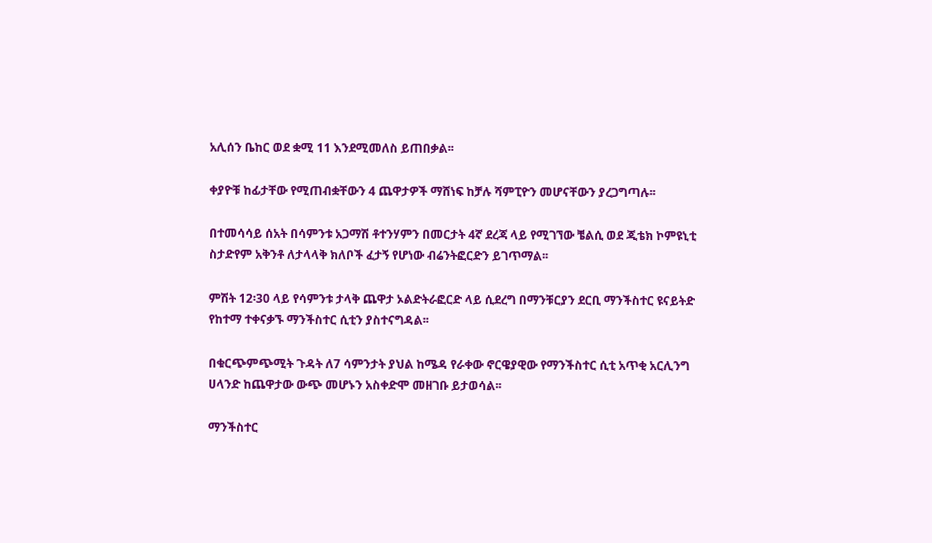አሊሰን ቤከር ወደ ቋሚ 11 እንደሚመለስ ይጠበቃል፡፡

ቀያዮቹ ከፊታቸው የሚጠብቋቸውን 4 ጨዋታዎች ማሸነፍ ከቻሉ ሻምፒዮን መሆናቸውን ያረጋግጣሉ፡፡

በተመሳሳይ ሰአት በሳምንቱ አጋማሽ ቶተንሃምን በመርታት 4ኛ ደረጃ ላይ የሚገኘው ቼልሲ ወደ ጂቴክ ኮምዩኒቲ ስታድየም አቅንቶ ለታላላቅ ክለቦች ፈታኝ የሆነው ብሬንትፎርድን ይገጥማል፡፡

ምሽት 12፡30 ላይ የሳምንቱ ታላቅ ጨዋታ ኦልድትራፎርድ ላይ ሲደረግ በማንቹርያን ደርቢ ማንችስተር ዩናይትድ የከተማ ተቀናቃኙ ማንችስተር ሲቲን ያስተናግዳል፡፡

በቁርጭምጭሚት ጉዳት ለ7 ሳምንታት ያህል ከሜዳ የራቀው ኖርዌያዊው የማንችስተር ሲቲ አጥቂ አርሊንግ ሀላንድ ከጨዋታው ውጭ መሆኑን አስቀድሞ መዘገቡ ይታወሳል፡፡

ማንችስተር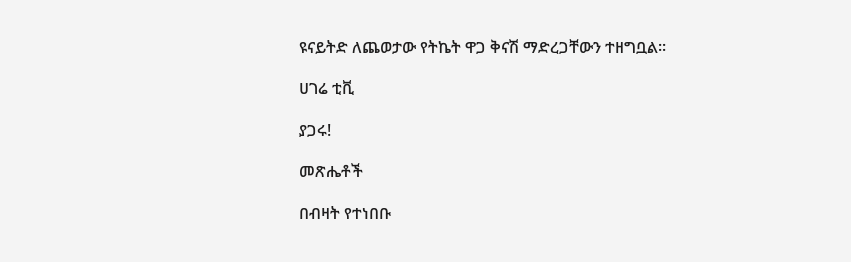ዩናይትድ ለጨወታው የትኬት ዋጋ ቅናሽ ማድረጋቸውን ተዘግቧል፡፡

ሀገሬ ቲቪ

ያጋሩ!

መጽሔቶች

በብዛት የተነበቡ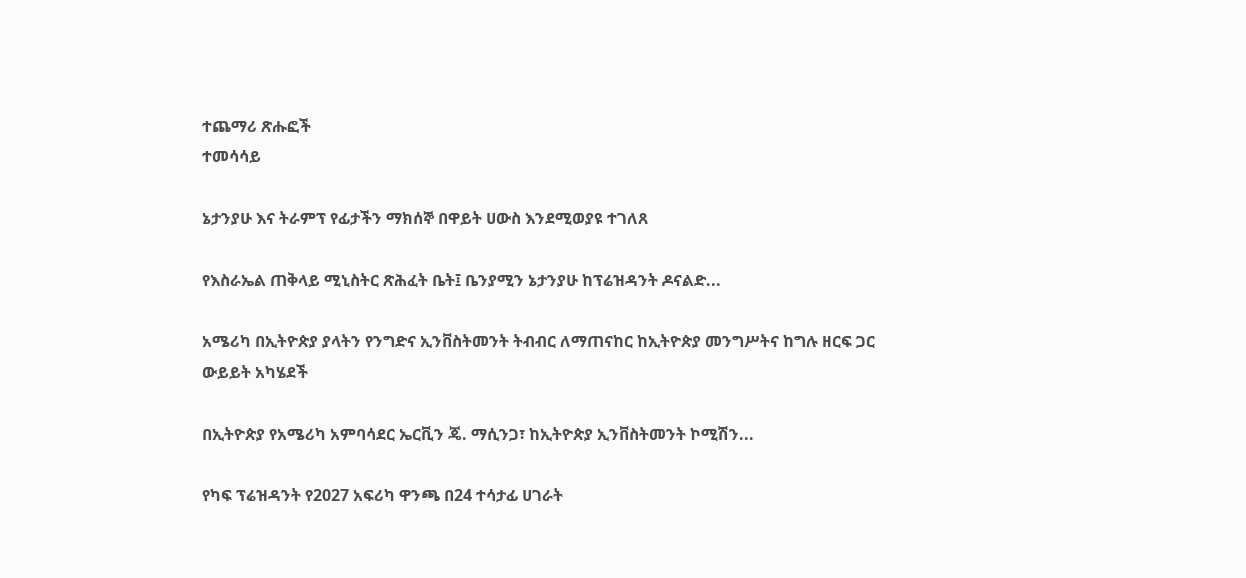ተጨማሪ ጽሑፎች
ተመሳሳይ

ኔታንያሁ እና ትራምፕ የፊታችን ማክሰኞ በዋይት ሀውስ እንደሚወያዩ ተገለጸ

የእስራኤል ጠቅላይ ሚኒስትር ጽሕፈት ቤት፤ ቤንያሚን ኔታንያሁ ከፕሬዝዳንት ዶናልድ...

አሜሪካ በኢትዮጵያ ያላትን የንግድና ኢንቨስትመንት ትብብር ለማጠናከር ከኢትዮጵያ መንግሥትና ከግሉ ዘርፍ ጋር ውይይት አካሄደች

በኢትዮጵያ የአሜሪካ አምባሳደር ኤርቪን ጄ. ማሲንጋ፣ ከኢትዮጵያ ኢንቨስትመንት ኮሚሽን...

የካፍ ፕሬዝዳንት የ2027 አፍሪካ ዋንጫ በ24 ተሳታፊ ሀገራት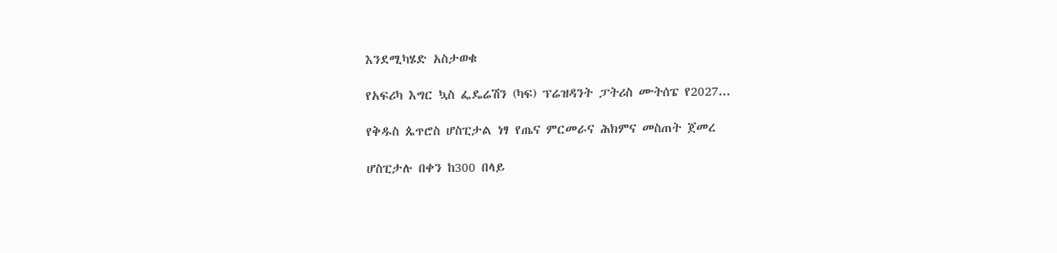እንደሚካሄድ አስታወቁ

የአፍሪካ እግር ኳስ ፌዴሬሽን (ካፍ) ፕሬዝዳንት ፓትሪስ ሙትሰፔ የ2027...

የቅዱስ ጴጥሮስ ሆስፒታል ነፃ የጤና ምርመራና ሕክምና መስጠት ጀመረ

ሆስፒታሉ በቀን ከ300 በላይ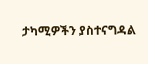ታካሚዎችን ያስተናግዳል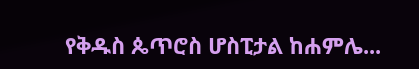የቅዱስ ጴጥሮስ ሆስፒታል ከሐምሌ...